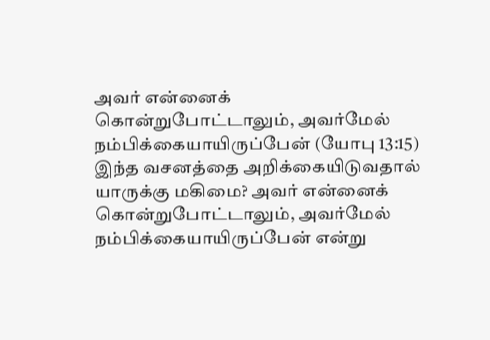அவர் என்னைக் கொன்றுபோட்டாலும், அவர்மேல் நம்பிக்கையாயிருப்பேன் (யோபு 13:15) இந்த வசனத்தை அறிக்கையிடுவதால் யாருக்கு மகிமை? அவர் என்னைக் கொன்றுபோட்டாலும், அவர்மேல் நம்பிக்கையாயிருப்பேன் என்று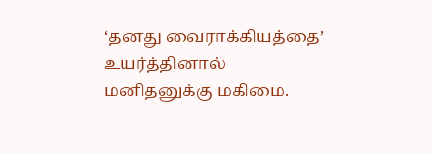‘தனது வைராக்கியத்தை’ உயர்த்தினால் மனிதனுக்கு மகிமை.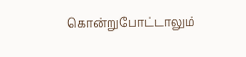கொன்றுபோட்டாலும்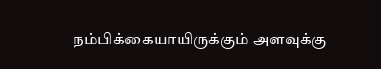நம்பிக்கையாயிருக்கும் அளவுக்கு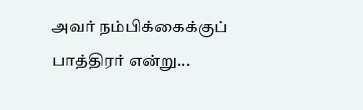அவர் நம்பிக்கைக்குப் பாத்திரர் என்று...